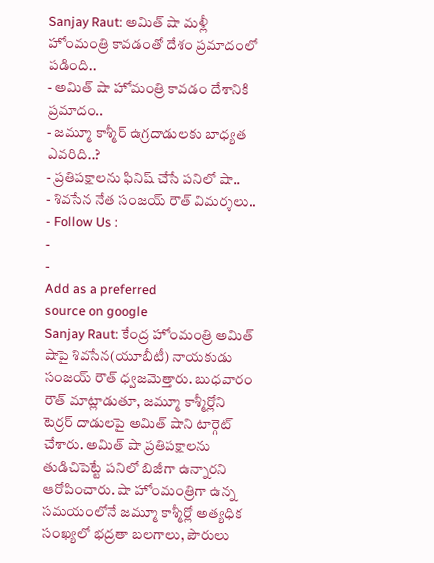Sanjay Raut: అమిత్ షా మళ్లీ హోంమంత్రి కావడంతో దేశం ప్రమాదంలో పడింది..
- అమిత్ షా హోమంత్రి కావడం దేశానికి ప్రమాదం..
- జమ్మూ కాశ్మీర్ ఉగ్రదాడులకు బాధ్యత ఎవరిది..?
- ప్రతిపక్షాలను ఫినిష్ చేసే పనిలో షా..
- శివసేన నేత సంజయ్ రౌత్ విమర్శలు..
- Follow Us :
-
-
Add as a preferred
source on google
Sanjay Raut: కేంద్ర హోంమంత్రి అమిత్ షాపై శివసేన(యూబీటీ) నాయకుడు సంజయ్ రౌత్ ధ్వజమెత్తారు. బుధవారం రౌత్ మాట్లాడుతూ, జమ్మూ కాశ్మీర్లోని టెర్రర్ దాడులపై అమిత్ షాని టార్గెట్ చేశారు. అమిత్ షా ప్రతిపక్షాలను తుడిచిపెట్టే పనిలో బిజీగా ఉన్నారని ఆరోపించారు. షా హోంమంత్రిగా ఉన్న సమయంలోనే జమ్మూ కాశ్మీర్లో అత్యధిక సంఖ్యలో భద్రతా బలగాలు, పౌరులు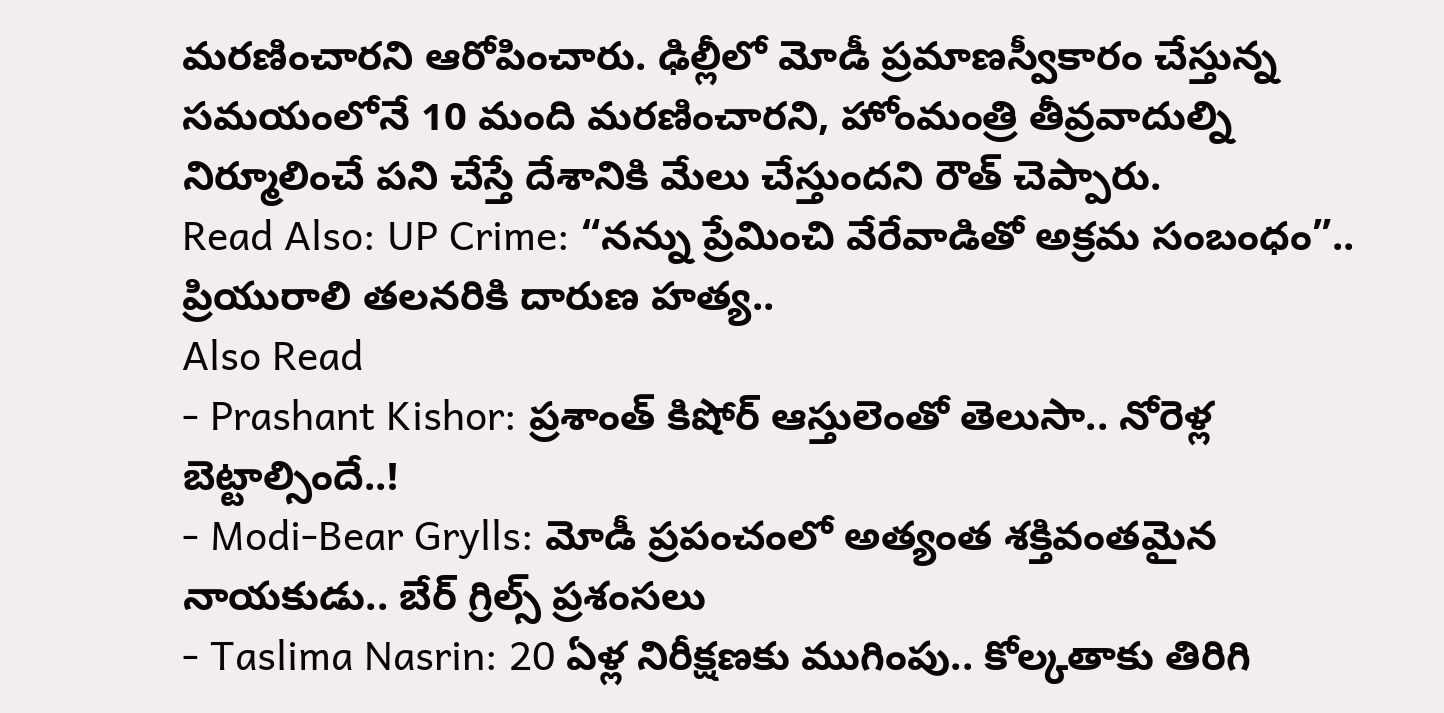మరణించారని ఆరోపించారు. ఢిల్లీలో మోడీ ప్రమాణస్వీకారం చేస్తున్న సమయంలోనే 10 మంది మరణించారని, హోంమంత్రి తీవ్రవాదుల్ని నిర్మూలించే పని చేస్తే దేశానికి మేలు చేస్తుందని రౌత్ చెప్పారు.
Read Also: UP Crime: “నన్ను ప్రేమించి వేరేవాడితో అక్రమ సంబంధం”.. ప్రియురాలి తలనరికి దారుణ హత్య..
Also Read
- Prashant Kishor: ప్రశాంత్ కిషోర్ ఆస్తులెంతో తెలుసా.. నోరెళ్ల బెట్టాల్సిందే..!
- Modi-Bear Grylls: మోడీ ప్రపంచంలో అత్యంత శక్తివంతమైన నాయకుడు.. బేర్ గ్రిల్స్ ప్రశంసలు
- Taslima Nasrin: 20 ఏళ్ల నిరీక్షణకు ముగింపు.. కోల్కతాకు తిరిగి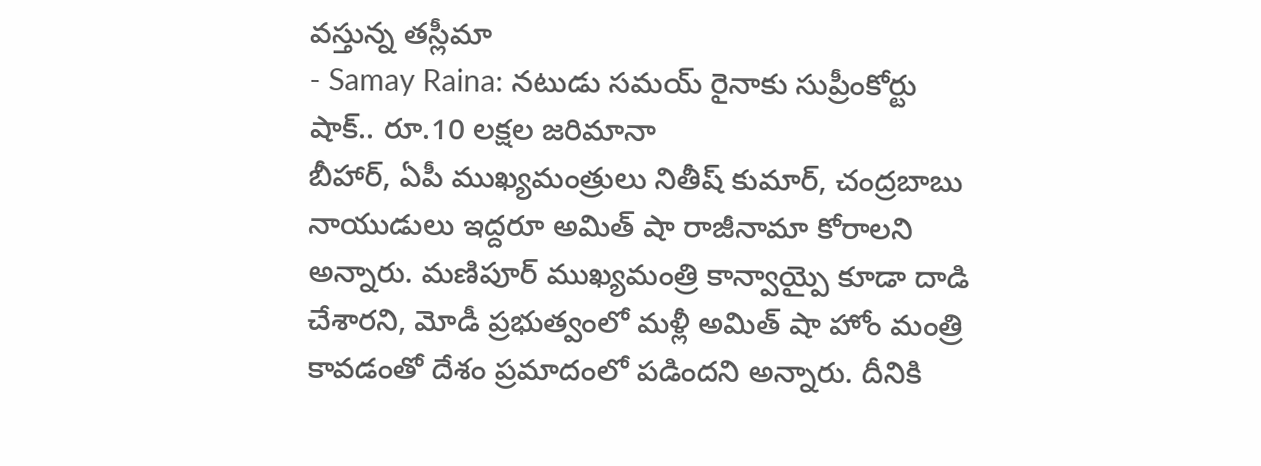వస్తున్న తస్లీమా
- Samay Raina: నటుడు సమయ్ రైనాకు సుప్రీంకోర్టు షాక్.. రూ.10 లక్షల జరిమానా
బీహార్, ఏపీ ముఖ్యమంత్రులు నితీష్ కుమార్, చంద్రబాబు నాయుడులు ఇద్దరూ అమిత్ షా రాజీనామా కోరాలని అన్నారు. మణిపూర్ ముఖ్యమంత్రి కాన్వాయ్పై కూడా దాడి చేశారని, మోడీ ప్రభుత్వంలో మళ్లీ అమిత్ షా హోం మంత్రి కావడంతో దేశం ప్రమాదంలో పడిందని అన్నారు. దీనికి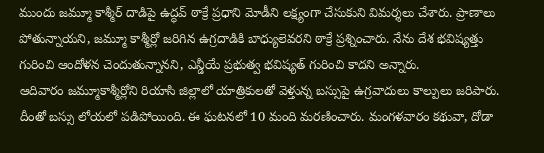ముందు జమ్మూ కాశ్మీర్ దాడిపై ఉద్ధవ్ ఠాక్రే ప్రధాని మోడీని లక్ష్యంగా చేసుకుని విమర్శలు చేశారు. ప్రాణాలు పోతున్నాయని, జమ్మూ కాశ్మీర్లో జరిగిన ఉగ్రదాడికి బాధ్యులెవరని ఠాక్రే ప్రశ్నించారు. నేను దేశ భవిష్యత్తు గురించి ఆందోళన చెందుతున్నానని, ఎన్డీయే ప్రభుత్వ భవిష్యత్ గురించి కాదని అన్నారు.
ఆదివారం జమ్మూకాశ్మీర్లోని రియాసి జిల్లాలో యాత్రికులతో వెళ్తున్న బస్సుపై ఉగ్రవాదులు కాల్పులు జరిపారు. దీంతో బస్సు లోయలో పడిపోయింది. ఈ ఘటనలో 10 మంది మరణించారు. మంగళవారం కథువా, దోడా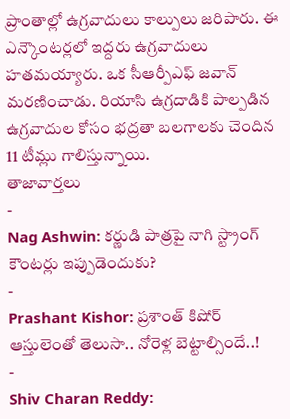ప్రాంతాల్లో ఉగ్రవాదులు కాల్పులు జరిపారు. ఈ ఎన్కౌంటర్లలో ఇద్దరు ఉగ్రవాదులు హతమయ్యారు. ఒక సీఆర్పీఎఫ్ జవాన్ మరణించాడు. రియాసి ఉగ్రదాడికి పాల్పడిన ఉగ్రవాదుల కోసం భద్రతా బలగాలకు చెందిన 11 టీమ్లు గాలిస్తున్నాయి.
తాజావార్తలు
-
Nag Ashwin: కర్ణుడి పాత్రపై నాగి స్ట్రాంగ్ కౌంటర్లు ఇప్పుడెందుకు?
-
Prashant Kishor: ప్రశాంత్ కిషోర్ ఆస్తులెంతో తెలుసా.. నోరెళ్ల బెట్టాల్సిందే..!
-
Shiv Charan Reddy: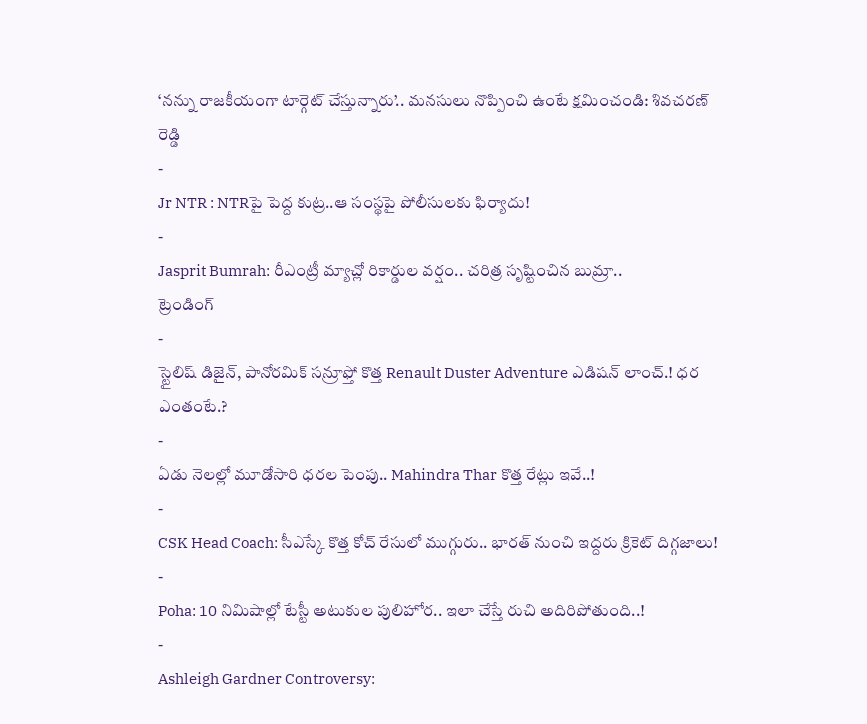‘నన్ను రాజకీయంగా టార్గెట్ చేస్తున్నారు’.. మనసులు నొప్పించి ఉంటే క్షమించండి: శివచరణ్ రెడ్డి
-
Jr NTR : NTRపై పెద్ద కుట్ర..ఆ సంస్థపై పోలీసులకు ఫిర్యాదు!
-
Jasprit Bumrah: రీఎంట్రీ మ్యాచ్లో రికార్డుల వర్షం.. చరిత్ర సృష్టించిన బుమ్రా..
ట్రెండింగ్
-
స్టైలిష్ డిజైన్, పానోరమిక్ సన్రూఫ్తో కొత్త Renault Duster Adventure ఎడిషన్ లాంచ్.! ధర ఎంతంటే.?
-
ఏడు నెలల్లో మూడోసారి ధరల పెంపు.. Mahindra Thar కొత్త రేట్లు ఇవే..!
-
CSK Head Coach: సీఎస్కే కొత్త కోచ్ రేసులో ముగ్గురు.. భారత్ నుంచి ఇద్దరు క్రికెట్ దిగ్గజాలు!
-
Poha: 10 నిమిషాల్లో టేస్టీ అటుకుల పులిహోర.. ఇలా చేస్తే రుచి అదిరిపోతుంది..!
-
Ashleigh Gardner Controversy: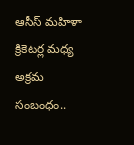ఆసీస్ మహిళా క్రికెటర్ల మధ్య అక్రమ సంబంధం..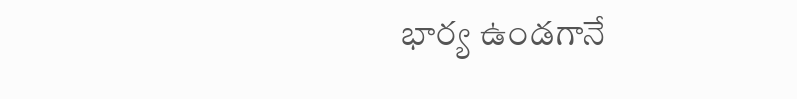భార్య ఉండగానే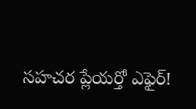సహచర ప్లేయర్తో ఎఫైర్!